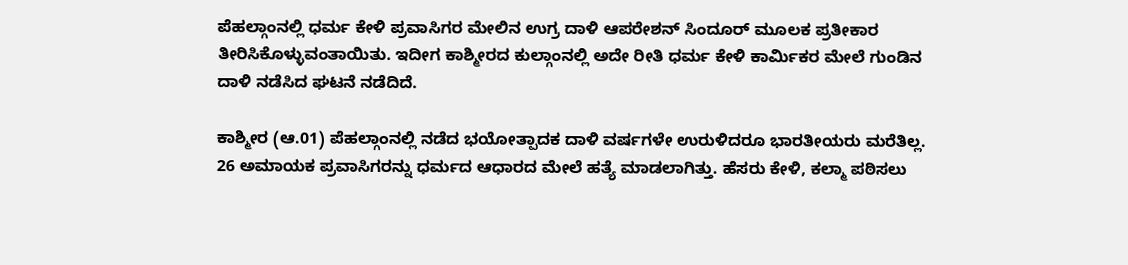ಪೆಹಲ್ಗಾಂನಲ್ಲಿ ಧರ್ಮ ಕೇಳಿ ಪ್ರವಾಸಿಗರ ಮೇಲಿನ ಉಗ್ರ ದಾಳಿ ಆಪರೇಶನ್ ಸಿಂದೂರ್ ಮೂಲಕ ಪ್ರತೀಕಾರ ತೀರಿಸಿಕೊಳ್ಳುವಂತಾಯಿತು. ಇದೀಗ ಕಾಶ್ಮೀರದ ಕುಲ್ಗಾಂನಲ್ಲಿ ಅದೇ ರೀತಿ ಧರ್ಮ ಕೇಳಿ ಕಾರ್ಮಿಕರ ಮೇಲೆ ಗುಂಡಿನ ದಾಳಿ ನಡೆಸಿದ ಘಟನೆ ನಡೆದಿದೆ.

ಕಾಶ್ಮೀರ (ಆ.01) ಪೆಹಲ್ಗಾಂನಲ್ಲಿ ನಡೆದ ಭಯೋತ್ಪಾದಕ ದಾಳಿ ವರ್ಷಗಳೇ ಉರುಳಿದರೂ ಭಾರತೀಯರು ಮರೆತಿಲ್ಲ. 26 ಅಮಾಯಕ ಪ್ರವಾಸಿಗರನ್ನು ಧರ್ಮದ ಆಧಾರದ ಮೇಲೆ ಹತ್ಯೆ ಮಾಡಲಾಗಿತ್ತು. ಹೆಸರು ಕೇಳಿ, ಕಲ್ಮಾ ಪಠಿಸಲು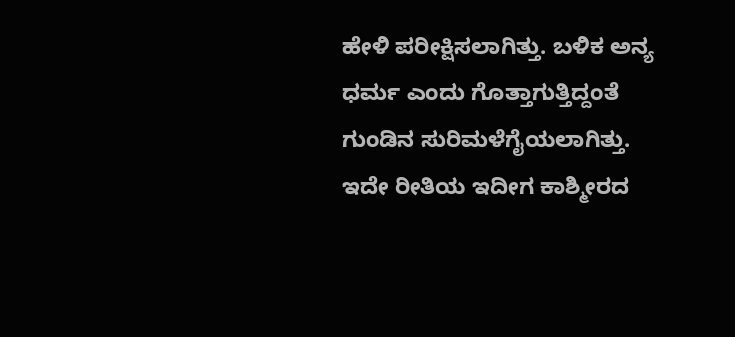ಹೇಳಿ ಪರೀಕ್ಷಿಸಲಾಗಿತ್ತು. ಬಳಿಕ ಅನ್ಯ ಧರ್ಮ ಎಂದು ಗೊತ್ತಾಗುತ್ತಿದ್ದಂತೆ ಗುಂಡಿನ ಸುರಿಮಳೆಗೈಯಲಾಗಿತ್ತು. ಇದೇ ರೀತಿಯ ಇದೀಗ ಕಾಶ್ಮೀರದ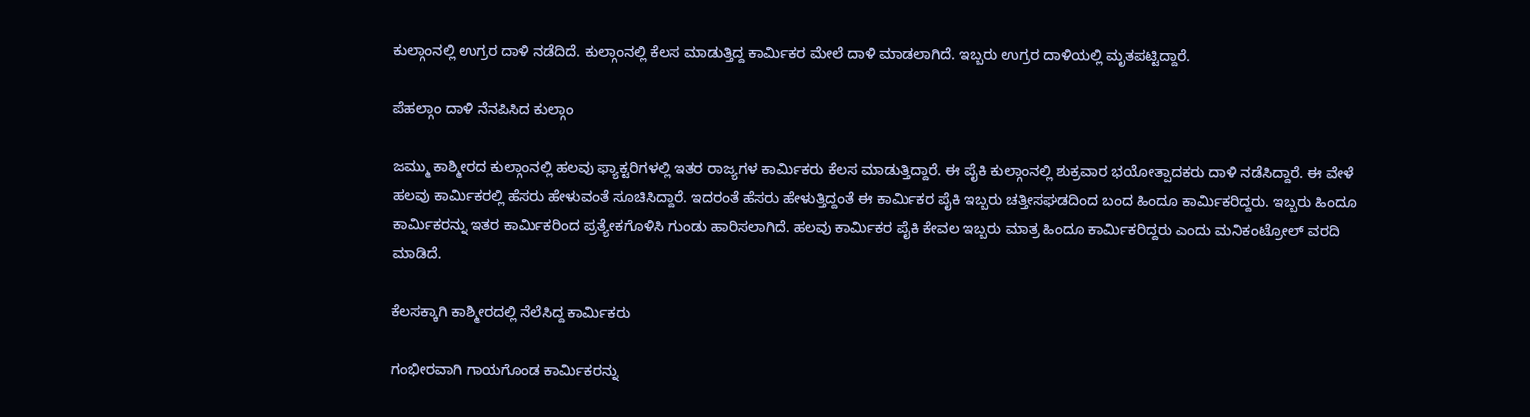ಕುಲ್ಗಾಂನಲ್ಲಿ ಉಗ್ರರ ದಾಳಿ ನಡೆದಿದೆ. ಕುಲ್ಗಾಂನಲ್ಲಿ ಕೆಲಸ ಮಾಡುತ್ತಿದ್ದ ಕಾರ್ಮಿಕರ ಮೇಲೆ ದಾಳಿ ಮಾಡಲಾಗಿದೆ. ಇಬ್ಬರು ಉಗ್ರರ ದಾಳಿಯಲ್ಲಿ ಮೃತಪಟ್ಟಿದ್ದಾರೆ.

ಪೆಹಲ್ಗಾಂ ದಾಳಿ ನೆನಪಿಸಿದ ಕುಲ್ಗಾಂ

ಜಮ್ಮು ಕಾಶ್ಮೀರದ ಕುಲ್ಗಾಂನಲ್ಲಿ ಹಲವು ಫ್ಯಾಕ್ಟರಿಗಳಲ್ಲಿ ಇತರ ರಾಜ್ಯಗಳ ಕಾರ್ಮಿಕರು ಕೆಲಸ ಮಾಡುತ್ತಿದ್ದಾರೆ. ಈ ಪೈಕಿ ಕುಲ್ಗಾಂನಲ್ಲಿ ಶುಕ್ರವಾರ ಭಯೋತ್ಪಾದಕರು ದಾಳಿ ನಡೆಸಿದ್ದಾರೆ. ಈ ವೇಳೆ ಹಲವು ಕಾರ್ಮಿಕರಲ್ಲಿ ಹೆಸರು ಹೇಳುವಂತೆ ಸೂಚಿಸಿದ್ದಾರೆ. ಇದರಂತೆ ಹೆಸರು ಹೇಳುತ್ತಿದ್ದಂತೆ ಈ ಕಾರ್ಮಿಕರ ಪೈಕಿ ಇಬ್ಬರು ಚತ್ತೀಸಘಡದಿಂದ ಬಂದ ಹಿಂದೂ ಕಾರ್ಮಿಕರಿದ್ದರು. ಇಬ್ಬರು ಹಿಂದೂ ಕಾರ್ಮಿಕರನ್ನು ಇತರ ಕಾರ್ಮಿಕರಿಂದ ಪ್ರತ್ಯೇಕಗೊಳಿಸಿ ಗುಂಡು ಹಾರಿಸಲಾಗಿದೆ. ಹಲವು ಕಾರ್ಮಿಕರ ಪೈಕಿ ಕೇವಲ ಇಬ್ಬರು ಮಾತ್ರ ಹಿಂದೂ ಕಾರ್ಮಿಕರಿದ್ದರು ಎಂದು ಮನಿಕಂಟ್ರೋಲ್ ವರದಿ ಮಾಡಿದೆ.

ಕೆಲಸಕ್ಕಾಗಿ ಕಾಶ್ಮೀರದಲ್ಲಿ ನೆಲೆಸಿದ್ದ ಕಾರ್ಮಿಕರು

ಗಂಭೀರವಾಗಿ ಗಾಯಗೊಂಡ ಕಾರ್ಮಿಕರನ್ನು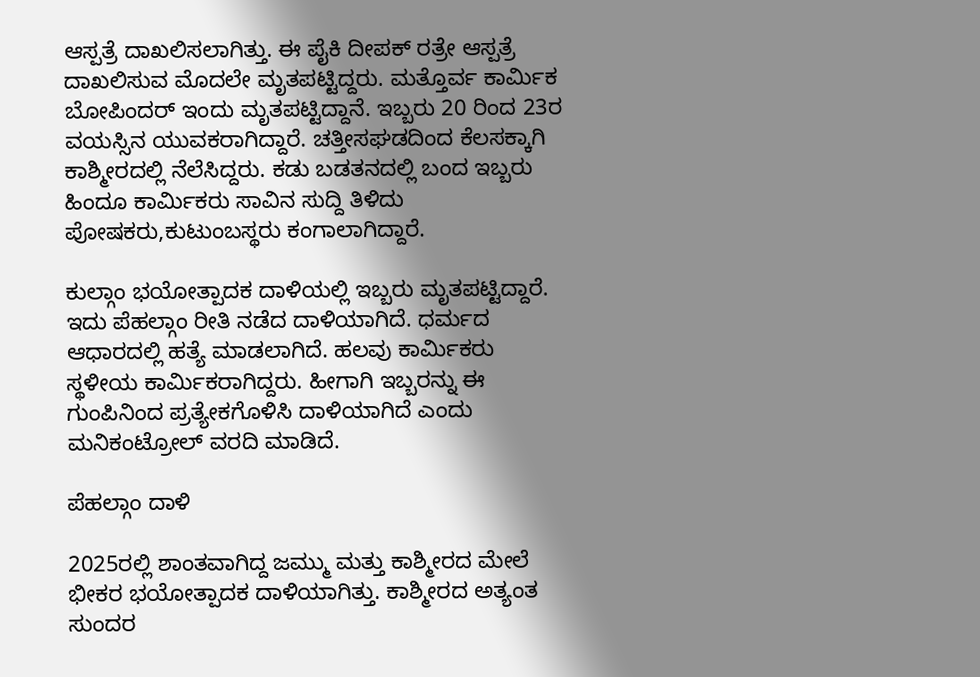ಆಸ್ಪತ್ರೆ ದಾಖಲಿಸಲಾಗಿತ್ತು. ಈ ಪೈಕಿ ದೀಪಕ್ ರತ್ರೇ ಆಸ್ಪತ್ರೆ ದಾಖಲಿಸುವ ಮೊದಲೇ ಮೃತಪಟ್ಟಿದ್ದರು. ಮತ್ತೊರ್ವ ಕಾರ್ಮಿಕ ಬೋಪಿಂದರ್ ಇಂದು ಮೃತಪಟ್ಟಿದ್ದಾನೆ. ಇಬ್ಬರು 20 ರಿಂದ 23ರ ವಯಸ್ಸಿನ ಯುವಕರಾಗಿದ್ದಾರೆ. ಚತ್ತೀಸಘಡದಿಂದ ಕೆಲಸಕ್ಕಾಗಿ ಕಾಶ್ಮೀರದಲ್ಲಿ ನೆಲೆಸಿದ್ದರು. ಕಡು ಬಡತನದಲ್ಲಿ ಬಂದ ಇಬ್ಬರು ಹಿಂದೂ ಕಾರ್ಮಿಕರು ಸಾವಿನ ಸುದ್ದಿ ತಿಳಿದು ಪೋಷಕರು,ಕುಟುಂಬಸ್ಥರು ಕಂಗಾಲಾಗಿದ್ದಾರೆ.

ಕುಲ್ಗಾಂ ಭಯೋತ್ಪಾದಕ ದಾಳಿಯಲ್ಲಿ ಇಬ್ಬರು ಮೃತಪಟ್ಟಿದ್ದಾರೆ. ಇದು ಪೆಹಲ್ಗಾಂ ರೀತಿ ನಡೆದ ದಾಳಿಯಾಗಿದೆ. ಧರ್ಮದ ಆಧಾರದಲ್ಲಿ ಹತ್ಯೆ ಮಾಡಲಾಗಿದೆ. ಹಲವು ಕಾರ್ಮಿಕರು ಸ್ಥಳೀಯ ಕಾರ್ಮಿಕರಾಗಿದ್ದರು. ಹೀಗಾಗಿ ಇಬ್ಬರನ್ನು ಈ ಗುಂಪಿನಿಂದ ಪ್ರತ್ಯೇಕಗೊಳಿಸಿ ದಾಳಿಯಾಗಿದೆ ಎಂದು ಮನಿಕಂಟ್ರೋಲ್ ವರದಿ ಮಾಡಿದೆ.

ಪೆಹಲ್ಗಾಂ ದಾಳಿ

2025ರಲ್ಲಿ ಶಾಂತವಾಗಿದ್ದ ಜಮ್ಮು ಮತ್ತು ಕಾಶ್ಮೀರದ ಮೇಲೆ ಭೀಕರ ಭಯೋತ್ಪಾದಕ ದಾಳಿಯಾಗಿತ್ತು. ಕಾಶ್ಮೀರದ ಅತ್ಯಂತ ಸುಂದರ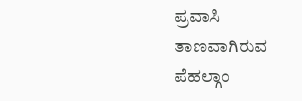ಪ್ರವಾಸಿ ತಾಣವಾಗಿರುವ ಪೆಹಲ್ಗಾಂ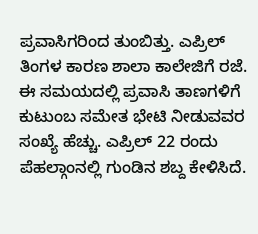ಪ್ರವಾಸಿಗರಿಂದ ತುಂಬಿತ್ತು. ಎಪ್ರಿಲ್ ತಿಂಗಳ ಕಾರಣ ಶಾಲಾ ಕಾಲೇಜಿಗೆ ರಜೆ. ಈ ಸಮಯದಲ್ಲಿ ಪ್ರವಾಸಿ ತಾಣಗಳಿಗೆ ಕುಟುಂಬ ಸಮೇತ ಭೇಟಿ ನೀಡುವವರ ಸಂಖ್ಯೆ ಹೆಚ್ಚು. ಎಪ್ರಿಲ್ 22 ರಂದು ಪೆಹಲ್ಗಾಂನಲ್ಲಿ ಗುಂಡಿನ ಶಬ್ದ ಕೇಳಿಸಿದೆ.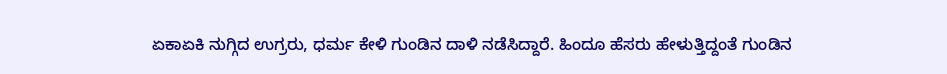ಏಕಾಏಕಿ ನುಗ್ಗಿದ ಉಗ್ರರು, ಧರ್ಮ ಕೇಳಿ ಗುಂಡಿನ ದಾಳಿ ನಡೆಸಿದ್ದಾರೆ. ಹಿಂದೂ ಹೆಸರು ಹೇಳುತ್ತಿದ್ದಂತೆ ಗುಂಡಿನ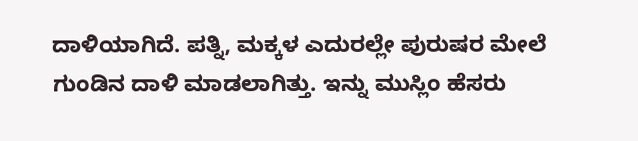ದಾಳಿಯಾಗಿದೆ. ಪತ್ನಿ, ಮಕ್ಕಳ ಎದುರಲ್ಲೇ ಪುರುಷರ ಮೇಲೆ ಗುಂಡಿನ ದಾಳಿ ಮಾಡಲಾಗಿತ್ತು. ಇನ್ನು ಮುಸ್ಲಿಂ ಹೆಸರು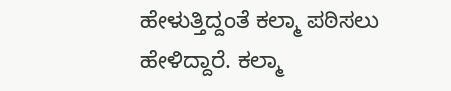ಹೇಳುತ್ತಿದ್ದಂತೆ ಕಲ್ಮಾ ಪಠಿಸಲು ಹೇಳಿದ್ದಾರೆ. ಕಲ್ಮಾ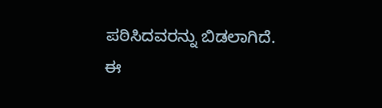ಪಠಿಸಿದವರನ್ನು ಬಿಡಲಾಗಿದೆ. ಈ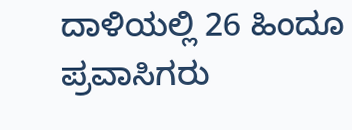ದಾಳಿಯಲ್ಲಿ 26 ಹಿಂದೂ ಪ್ರವಾಸಿಗರು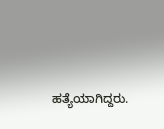ಹತ್ಯೆಯಾಗಿದ್ದರು.